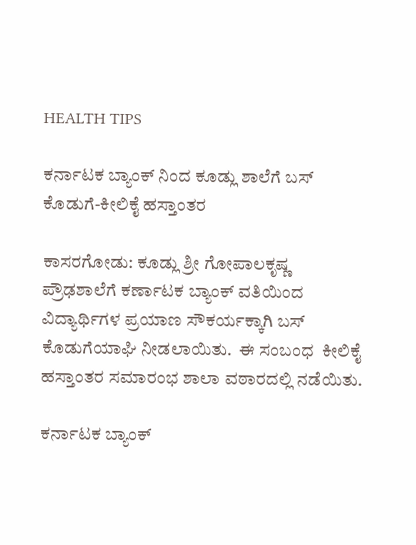HEALTH TIPS

ಕರ್ನಾಟಕ ಬ್ಯಾಂಕ್ ನಿಂದ ಕೂಡ್ಲು ಶಾಲೆಗೆ ಬಸ್ ಕೊಡುಗೆ-ಕೀಲಿಕೈ ಹಸ್ತಾಂತರ

ಕಾಸರಗೋಡು: ಕೂಡ್ಲು ಶ್ರೀ ಗೋಪಾಲಕೃಷ್ಣ ಪ್ರೌಢಶಾಲೆಗೆ ಕರ್ಣಾಟಕ ಬ್ಯಾಂಕ್ ವತಿಯಿಂದ ವಿದ್ಯಾರ್ಥಿಗಳ ಪ್ರಯಾಣ ಸೌಕರ್ಯಕ್ಕಾಗಿ ಬಸ್ ಕೊಡುಗೆಯಾಘಿ ನೀಡಲಾಯಿತು.  ಈ ಸಂಬಂಧ  ಕೀಲಿಕೈ ಹಸ್ತಾಂತರ ಸಮಾರಂಭ ಶಾಲಾ ವಠಾರದಲ್ಲಿ ನಡೆಯಿತು.

ಕರ್ನಾಟಕ ಬ್ಯಾಂಕ್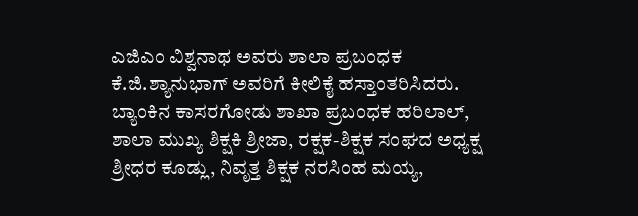ಎಜಿಎಂ ವಿಶ್ವನಾಥ ಅವರು ಶಾಲಾ ಪ್ರಬಂಧಕ ಕೆ.ಜಿ.ಶ್ಯಾನುಭಾಗ್ ಅವರಿಗೆ ಕೀಲಿಕೈ ಹಸ್ತಾಂತರಿಸಿದರು. ಬ್ಯಾಂಕಿನ ಕಾಸರಗೋಡು ಶಾಖಾ ಪ್ರಬಂಧಕ ಹರಿಲಾಲ್, ಶಾಲಾ ಮುಖ್ಯ ಶಿಕ್ಷಕಿ ಶ್ರೀಜಾ, ರಕ್ಷಕ-ಶಿಕ್ಷಕ ಸಂಘದ ಅಧ್ಯಕ್ಷ ಶ್ರೀಧರ ಕೂಡ್ಲು, ನಿವೃತ್ತ ಶಿಕ್ಷಕ ನರಸಿಂಹ ಮಯ್ಯ,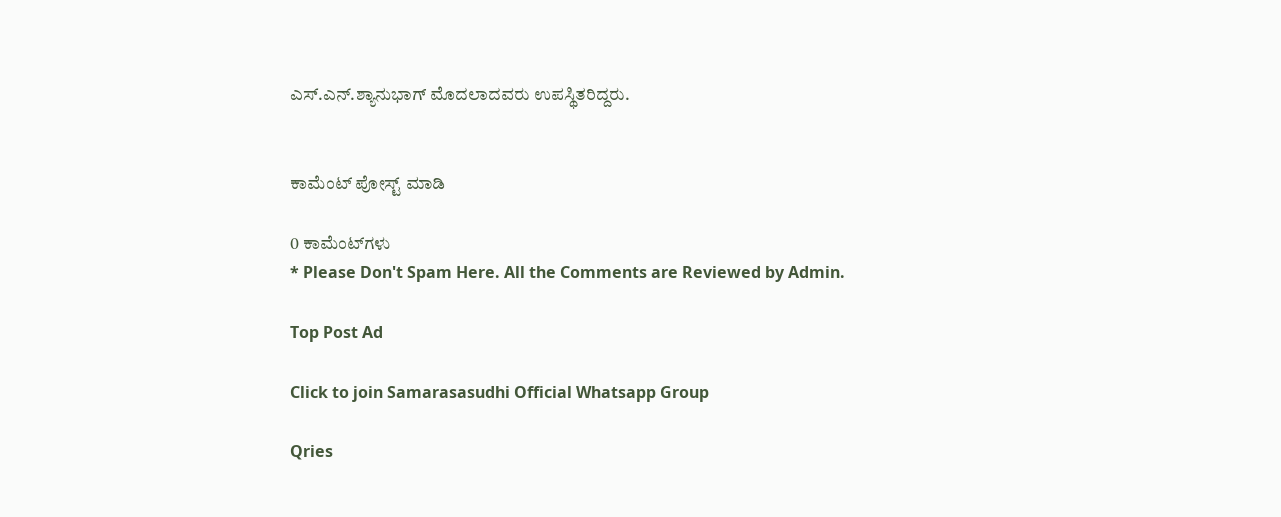ಎಸ್.ಎನ್.ಶ್ಯಾನುಭಾಗ್ ಮೊದಲಾದವರು ಉಪಸ್ಥಿತರಿದ್ದರು.


ಕಾಮೆಂಟ್‌‌ ಪೋಸ್ಟ್‌ ಮಾಡಿ

0 ಕಾಮೆಂಟ್‌ಗಳು
* Please Don't Spam Here. All the Comments are Reviewed by Admin.

Top Post Ad

Click to join Samarasasudhi Official Whatsapp Group

Qries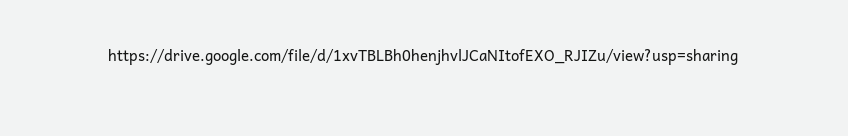https://drive.google.com/file/d/1xvTBLBh0henjhvlJCaNItofEXO_RJIZu/view?usp=sharing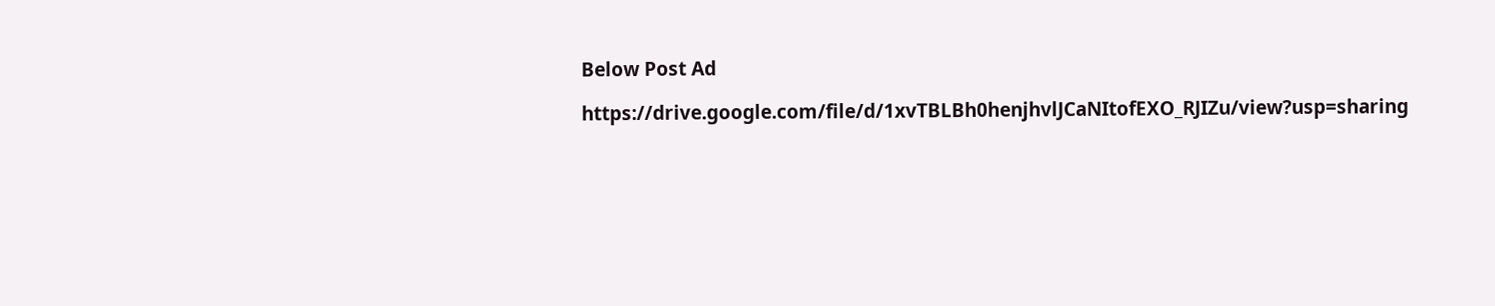Below Post Ad

https://drive.google.com/file/d/1xvTBLBh0henjhvlJCaNItofEXO_RJIZu/view?usp=sharing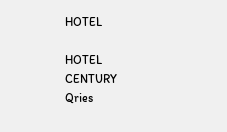HOTEL

HOTEL
CENTURY
Qries